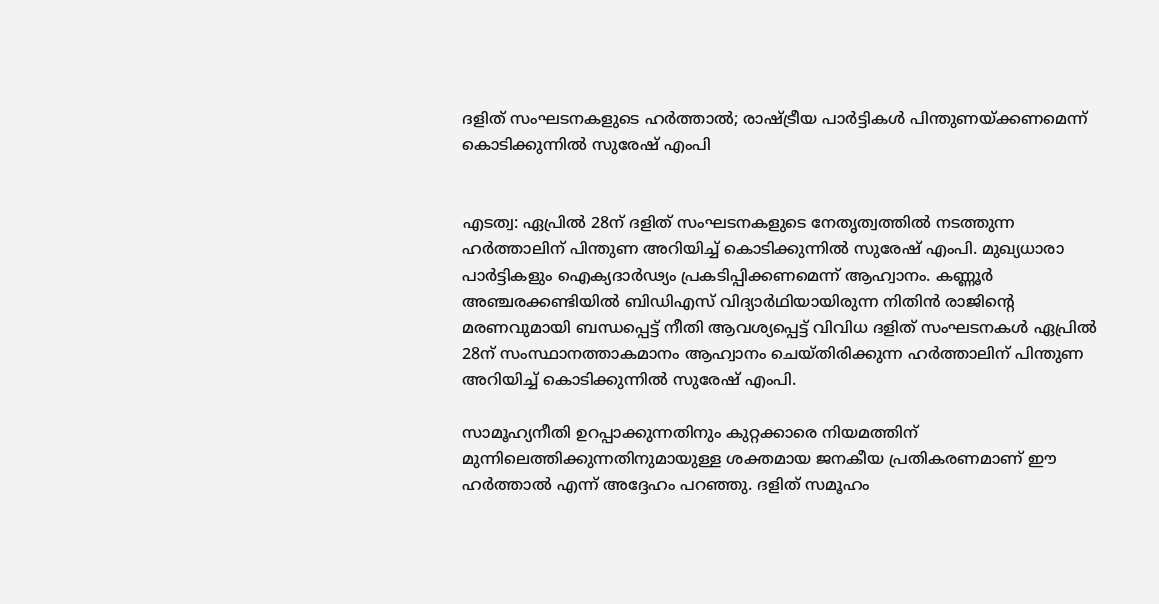ദളിത് സംഘടനകളുടെ ഹർത്താൽ; രാഷ്‌ട്രീയ പാർട്ടികൾ പിന്തുണയ്ക്കണമെന്ന് കൊടിക്കുന്നിൽ സുരേഷ് എംപി


എടത്വ: ഏപ്രില്‍ 28ന് ദളിത് സംഘടനകളുടെ നേതൃത്വത്തില്‍ നടത്തുന്ന ഹര്‍ത്താലിന് പിന്തുണ അറിയിച്ച് കൊടിക്കുന്നില്‍ സുരേഷ് എംപി. മുഖ്യധാരാ പാര്‍ട്ടികളും ഐക്യദാര്‍ഢ്യം പ്രകടിപ്പിക്കണമെന്ന് ആഹ്വാനം. കണ്ണൂര്‍ അഞ്ചരക്കണ്ടിയില്‍ ബിഡിഎസ് വിദ്യാര്‍ഥിയായിരുന്ന നിതിന്‍ രാജിന്‍റെ മരണവുമായി ബന്ധപ്പെട്ട് നീതി ആവശ്യപ്പെട്ട് വിവിധ ദളിത് സംഘടനകള്‍ ഏപ്രില്‍ 28ന് സംസ്ഥാനത്താകമാനം ആഹ്വാനം ചെയ്തിരിക്കുന്ന ഹര്‍ത്താലിന് പിന്തുണ അറിയിച്ച് കൊടിക്കുന്നില്‍ സുരേഷ് എംപി.

സാമൂഹ്യനീതി ഉറപ്പാക്കുന്നതിനും കുറ്റക്കാരെ നിയമത്തിന് മുന്നിലെത്തിക്കുന്നതിനുമായുള്ള ശക്തമായ ജനകീയ പ്രതികരണമാണ് ഈ ഹര്‍ത്താല്‍ എന്ന് അദ്ദേഹം പറഞ്ഞു. ദളിത് സമൂഹം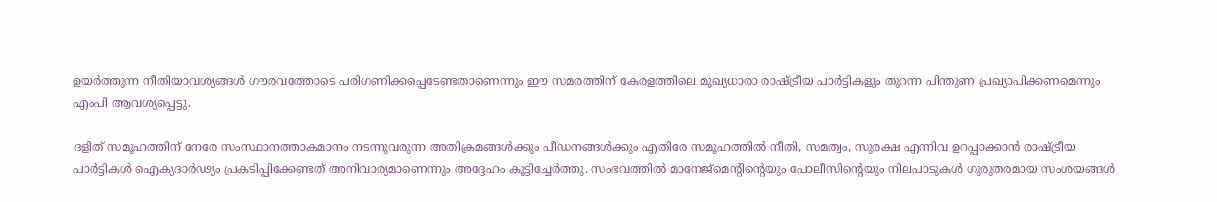ഉയര്‍ത്തുന്ന നീതിയാവശ്യങ്ങള്‍ ഗൗരവത്തോടെ പരിഗണിക്കപ്പെടേണ്ടതാണെന്നും ഈ സമരത്തിന് കേരളത്തിലെ മുഖ്യധാരാ രാഷ്ട്രീയ പാര്‍ട്ടികളും തുറന്ന പിന്തുണ പ്രഖ്യാപിക്കണമെന്നും എംപി ആവശ്യപ്പെട്ടു.

ദളിത് സമൂഹത്തിന് നേരേ സംസ്ഥാനത്താകമാനം നടന്നുവരുന്ന അതിക്രമങ്ങള്‍ക്കും പീഡനങ്ങള്‍ക്കും എതിരേ സമൂഹത്തില്‍ നീതി, സമത്വം, സുരക്ഷ എന്നിവ ഉറപ്പാക്കാന്‍ രാഷ്ട്രീയ പാര്‍ട്ടികള്‍ ഐക്യദാര്‍ഢ്യം പ്രകടിപ്പിക്കേണ്ടത് അനിവാര്യമാണെന്നും അദ്ദേഹം കൂട്ടിച്ചേര്‍ത്തു. സംഭവത്തില്‍ മാനേജ്‌മെന്‍റിന്‍റെയും പോലീസിന്‍റെയും നിലപാടുകള്‍ ഗുരുതരമായ സംശയങ്ങള്‍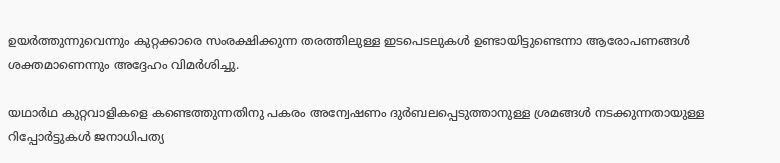ഉയര്‍ത്തുന്നുവെന്നും കുറ്റക്കാരെ സംരക്ഷിക്കുന്ന തരത്തിലുള്ള ഇടപെടലുകള്‍ ഉണ്ടായിട്ടുണ്ടെന്നാ ആരോപണങ്ങള്‍ ശക്തമാണെന്നും അദ്ദേഹം വിമര്‍ശിച്ചു.

യഥാര്‍ഥ കുറ്റവാളികളെ കണ്ടെത്തുന്നതിനു പകരം അന്വേഷണം ദുര്‍ബലപ്പെടുത്താനുള്ള ശ്രമങ്ങള്‍ നടക്കുന്നതായുള്ള റിപ്പോര്‍ട്ടുകള്‍ ജനാധിപത്യ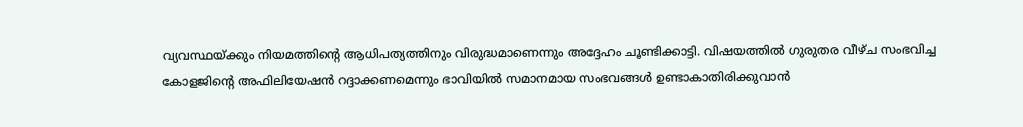വ്യവസ്ഥയ്ക്കും നിയമത്തിന്‍റെ ആധിപത്യത്തിനും വിരുദ്ധമാണെന്നും അദ്ദേഹം ചൂണ്ടിക്കാട്ടി. വിഷയത്തില്‍ ഗുരുതര വീഴ്ച സംഭവിച്ച കോളജിന്‍റെ അഫിലിയേഷന്‍ റദ്ദാക്കണമെന്നും ഭാവിയില്‍ സമാനമായ സംഭവങ്ങള്‍ ഉണ്ടാകാതിരിക്കുവാന്‍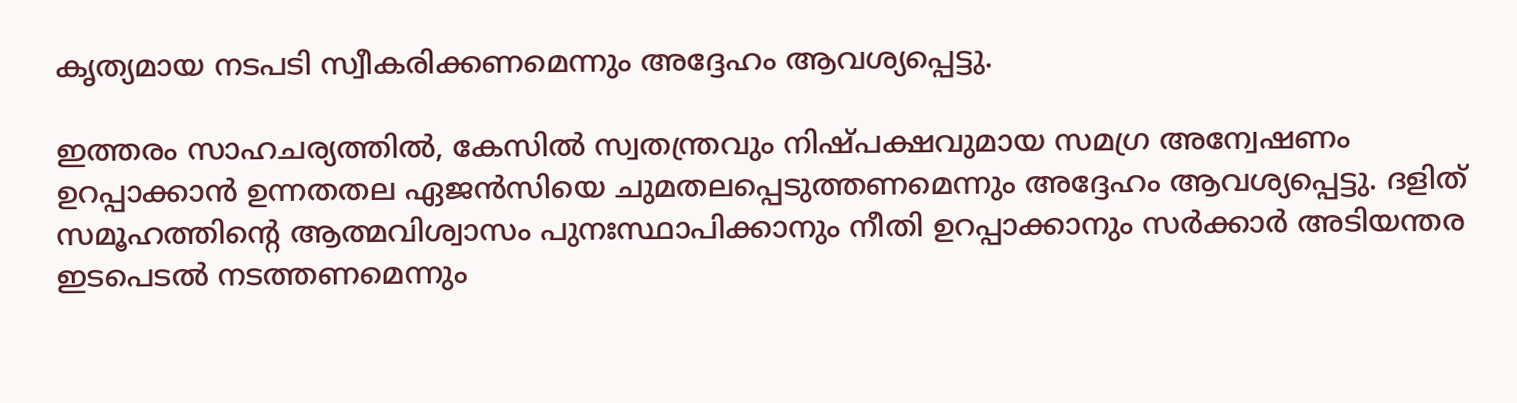കൃത്യമായ നടപടി സ്വീകരിക്കണമെന്നും അദ്ദേഹം ആവശ്യപ്പെട്ടു.

ഇത്തരം സാഹചര്യത്തിൽ, കേസില്‍ സ്വതന്ത്രവും നിഷ്പക്ഷവുമായ സമഗ്ര അന്വേഷണം ഉറപ്പാക്കാന്‍ ഉന്നതതല ഏജന്‍സിയെ ചുമതലപ്പെടുത്തണമെന്നും അദ്ദേഹം ആവശ്യപ്പെട്ടു. ദളിത് സമൂഹത്തിന്‍റെ ആത്മവിശ്വാസം പുനഃസ്ഥാപിക്കാനും നീതി ഉറപ്പാക്കാനും സര്‍ക്കാര്‍ അടിയന്തര ഇടപെടല്‍ നടത്തണമെന്നും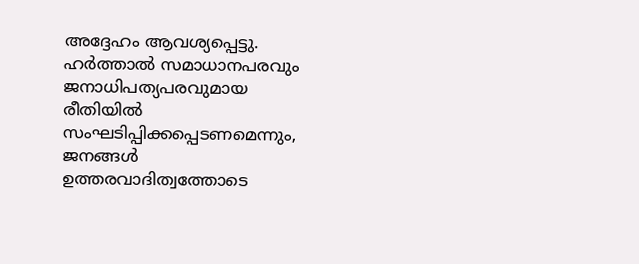അദ്ദേഹം ആവശ്യപ്പെട്ടു. ഹര്‍ത്താല്‍ സമാധാനപരവും ജനാധിപത്യപരവുമായ രീതിയിൽ സംഘടിപ്പിക്കപ്പെടണമെന്നും, ജനങ്ങള്‍ ഉത്തരവാദിത്വത്തോടെ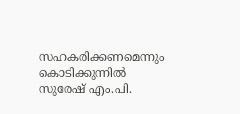സഹകരിക്കണമെന്നും കൊടിക്കുന്നില്‍ സുരേഷ് എം.പി.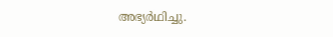അഭ്യര്‍ഥിച്ചു.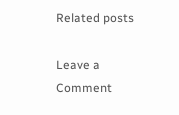Related posts

Leave a Comment